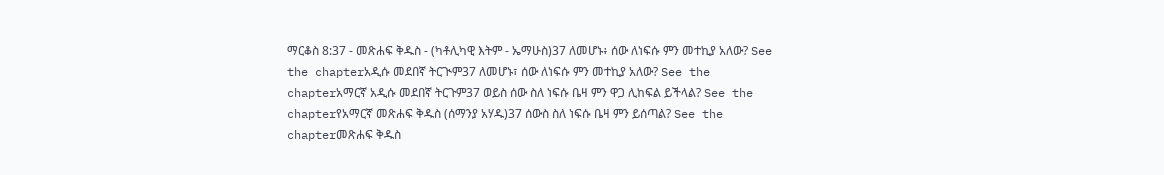ማርቆስ 8:37 - መጽሐፍ ቅዱስ - (ካቶሊካዊ እትም - ኤማሁስ)37 ለመሆኑ፥ ሰው ለነፍሱ ምን መተኪያ አለው? See the chapterአዲሱ መደበኛ ትርጒም37 ለመሆኑ፣ ሰው ለነፍሱ ምን መተኪያ አለው? See the chapterአማርኛ አዲሱ መደበኛ ትርጉም37 ወይስ ሰው ስለ ነፍሱ ቤዛ ምን ዋጋ ሊከፍል ይችላል? See the chapterየአማርኛ መጽሐፍ ቅዱስ (ሰማንያ አሃዱ)37 ሰውስ ስለ ነፍሱ ቤዛ ምን ይሰጣል? See the chapterመጽሐፍ ቅዱስ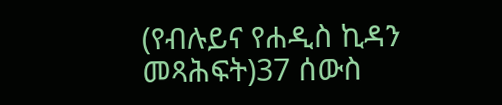(የብሉይና የሐዲስ ኪዳን መጻሕፍት)37 ሰውስ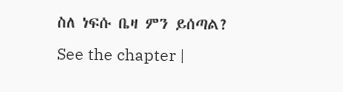ስለ ነፍሱ ቤዛ ምን ይሰጣል? See the chapter |